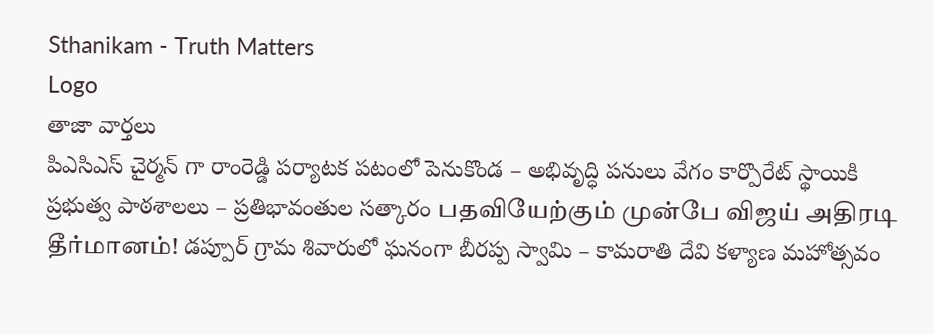Sthanikam - Truth Matters
Logo
తాజా వార్తలు
పిఎసిఎస్ చైర్మన్ గా రాంరెడ్డి పర్యాటక పటంలో పెనుకొండ – అభివృద్ధి పనులు వేగం కార్పొరేట్ స్థాయికి ప్రభుత్వ పాఠశాలలు – ప్రతిభావంతుల సత్కారం பதவியேற்கும் முன்பே விஜய் அதிரடி தீர்மானம்! డప్పూర్ గ్రామ శివారులో ఘనంగా బీరప్ప స్వామి – కామరాతి దేవి కళ్యాణ మహోత్సవం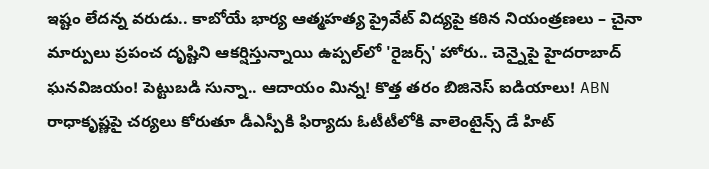ఇష్టం లేదన్న వరుడు.. కాబోయే భార్య ఆత్మహత్య ప్రైవేట్ విద్యపై కఠిన నియంత్రణలు – చైనా మార్పులు ప్రపంచ దృష్టిని ఆకర్షిస్తున్నాయి ఉప్పల్‌లో 'రైజర్స్' హోరు.. చెన్నైపై హైదరాబాద్ ఘనవిజయం! పెట్టుబడి సున్నా.. ఆదాయం మిన్న! కొత్త తరం బిజినెస్ ఐడియాలు! ABN రాధాకృష్ణపై చర్యలు కోరుతూ డీఎస్పీకి ఫిర్యాదు ఓటీటీలోకి వాలెంటైన్స్ డే హిట్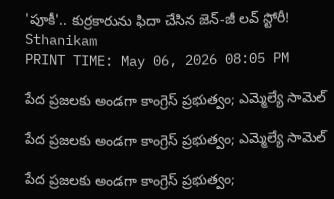'పూకీ'.. కుర్రకారును ఫిదా చేసిన జెన్-జీ లవ్ స్టోరీ!
Sthanikam
PRINT TIME: May 06, 2026 08:05 PM

పేద ప్రజలకు అండగా కాంగ్రెస్ ప్రభుత్వం; ఎమ్మెల్యే సామెల్

పేద ప్రజలకు అండగా కాంగ్రెస్ ప్రభుత్వం; ఎమ్మెల్యే సామెల్

పేద ప్రజలకు అండగా కాంగ్రెస్ ప్రభుత్వం;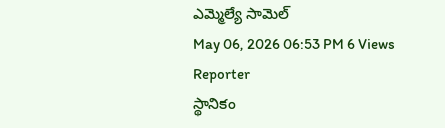ఎమ్మెల్యే సామెల్
May 06, 2026 06:53 PM 6 Views
Reporter
స్థానికం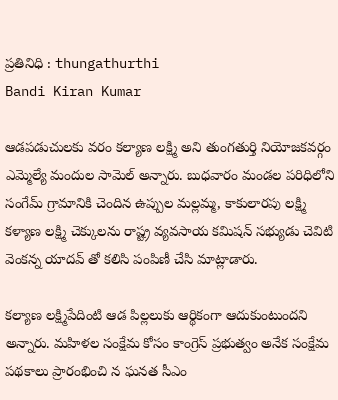ప్రతినిధి : thungathurthi
Bandi Kiran Kumar

ఆడపడుచులకు వరం కల్యాణ లక్ష్మి అని తుంగతుర్తి నియోజకవర్గం ఎమ్మెల్యే మందుల సామెల్ అన్నారు. బుధవారం మండల పరిధిలోని సంగేమ్ గ్రామానికి చెందిన ఉప్పుల మల్లమ్మ, కాకులారపు లక్ష్మి కళ్యాణ లక్ష్మి చెక్కులను రాష్ట్ర వ్యవసాయ కమిషన్ సభ్యుడు చెవిటి వెంకన్న యాదవ్ తో కలిసి పంపిణీ చేసి మాట్లాడారు.

కల్యాణ లక్ష్మిపేదింటి ఆడ పిల్లలుకు ఆర్థికంగా ఆదుకుంటుందని అన్నారు. మహిళల సంక్షేమ కోసం కాంగ్రెస్ ప్రభుత్వం అనేక సంక్షేమ పథకాలు ప్రారంభించి న ఘనత సీఎం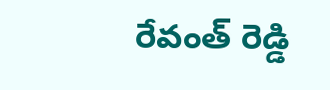రేవంత్ రెడ్డి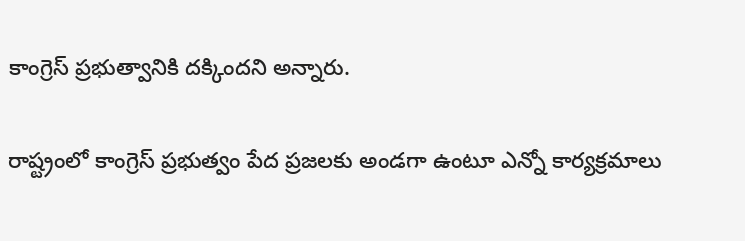కాంగ్రెస్ ప్రభుత్వానికి దక్కిందని అన్నారు.

రాష్ట్రంలో కాంగ్రెస్ ప్రభుత్వం పేద ప్రజలకు అండగా ఉంటూ ఎన్నో కార్యక్రమాలు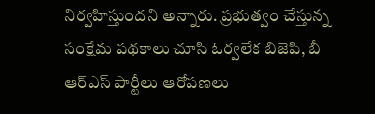నిర్వహిస్తుందని అన్నారు. ప్రభుత్వం చేస్తున్న సంక్షేమ పథకాలు చూసి ఓర్వలేక బిజెపి, బీ ఆర్ఎస్ పార్టీలు ఆరోపణలు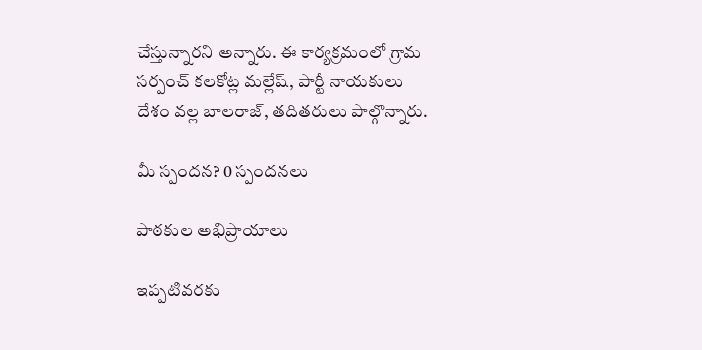చేస్తున్నారని అన్నారు. ఈ కార్యక్రమంలో గ్రామ సర్పంచ్ కలకోట్ల మల్లేష్, పార్టీ నాయకులు దేశం వల్ల బాలరాజ్, తదితరులు పాల్గొన్నారు.

మీ స్పందన? 0 స్పందనలు

పాఠకుల అభిప్రాయాలు

ఇప్పటివరకు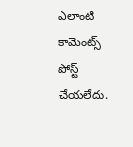ఎలాంటి కామెంట్స్ పోస్ట్ చేయలేదు.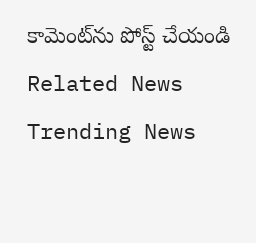కామెంట్‌ను పోస్ట్ చేయండి
Related News
Trending News